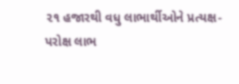૨૧ હજારથી વધુ લાભાર્થીઓને પ્રત્યક્ષ-પરોક્ષ લાભ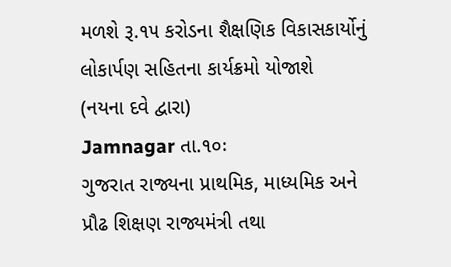મળશે રૂ.૧૫ કરોડના શૈક્ષણિક વિકાસકાર્યોનું લોકાર્પણ સહિતના કાર્યક્રમો યોજાશે
(નયના દવે દ્વારા)
Jamnagar તા.૧૦ઃ
ગુજરાત રાજ્યના પ્રાથમિક, માધ્યમિક અને પ્રૌઢ શિક્ષણ રાજ્યમંત્રી તથા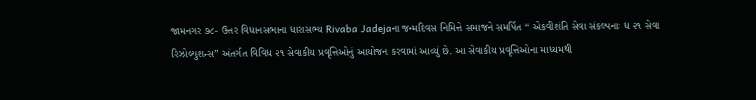જામનગર ૭૮- ઉત્તર વિધાનસભાના ધારાસભ્ય Rivaba Jadejaના જન્મદિવસ નિમિત્તે સમાજને સમર્પિત ‘‘ એકવીશંતિ સેવા સંકલ્પનાઃ ધ ૨૧ સેવા રિઝોલ્યુશન્સ’’ અંતર્ગત વિવિધ ૨૧ સેવાકીય પ્રવૃત્તિઓનું આયોજન કરવામાં આવ્યું છે. આ સેવાકીય પ્રવૃત્તિઓના માધ્યમથી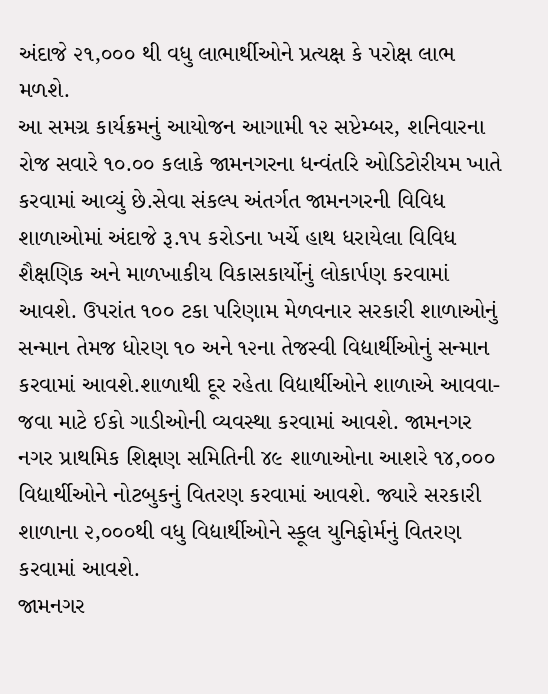અંદાજે ૨૧,૦૦૦ થી વધુ લાભાર્થીઓને પ્રત્યક્ષ કે પરોક્ષ લાભ મળશે.
આ સમગ્ર કાર્યક્રમનું આયોજન આગામી ૧૨ સપ્ટેમ્બર, શનિવારના રોજ સવારે ૧૦.૦૦ કલાકે જામનગરના ધન્વંતરિ ઓડિટોરીયમ ખાતે કરવામાં આવ્યું છે.સેવા સંકલ્પ અંતર્ગત જામનગરની વિવિધ શાળાઓમાં અંદાજે રૂ.૧૫ કરોડના ખર્ચે હાથ ધરાયેલા વિવિધ શૈક્ષણિક અને માળખાકીય વિકાસકાર્યોનું લોકાર્પણ કરવામાં આવશે. ઉપરાંત ૧૦૦ ટકા પરિણામ મેળવનાર સરકારી શાળાઓનું સન્માન તેમજ ધોરણ ૧૦ અને ૧૨ના તેજસ્વી વિદ્યાર્થીઓનું સન્માન કરવામાં આવશે.શાળાથી દૂર રહેતા વિદ્યાર્થીઓને શાળાએ આવવા-જવા માટે ઈકો ગાડીઓની વ્યવસ્થા કરવામાં આવશે. જામનગર નગર પ્રાથમિક શિક્ષણ સમિતિની ૪૯ શાળાઓના આશરે ૧૪,૦૦૦ વિદ્યાર્થીઓને નોટબુકનું વિતરણ કરવામાં આવશે. જ્યારે સરકારી શાળાના ૨,૦૦૦થી વધુ વિદ્યાર્થીઓને સ્કૂલ યુનિફોર્મનું વિતરણ કરવામાં આવશે.
જામનગર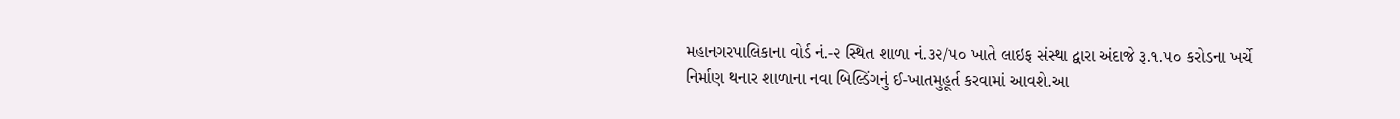મહાનગરપાલિકાના વોર્ડ નં.-૨ સ્થિત શાળા નં.૩૨/૫૦ ખાતે લાઇફ સંસ્થા દ્વારા અંદાજે રૂ.૧.૫૦ કરોડના ખર્ચે નિર્માણ થનાર શાળાના નવા બિલ્ડિંગનું ઈ-ખાતમુહૂર્ત કરવામાં આવશે.આ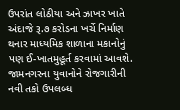ઉપરાંત લોઠીયા અને ઝાખર ખાતે અંદાજે રૂ.૭ કરોડના ખર્ચે નિર્માણ થનાર માધ્યમિક શાળાના મકાનોનું પણ ઈ-ખાતમુહૂર્ત કરવામાં આવશે.
જામનગરના યુવાનોને રોજગારીની નવી તકો ઉપલબ્ધ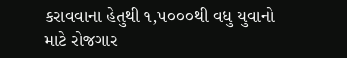કરાવવાના હેતુથી ૧,૫૦૦૦થી વધુ યુવાનો માટે રોજગાર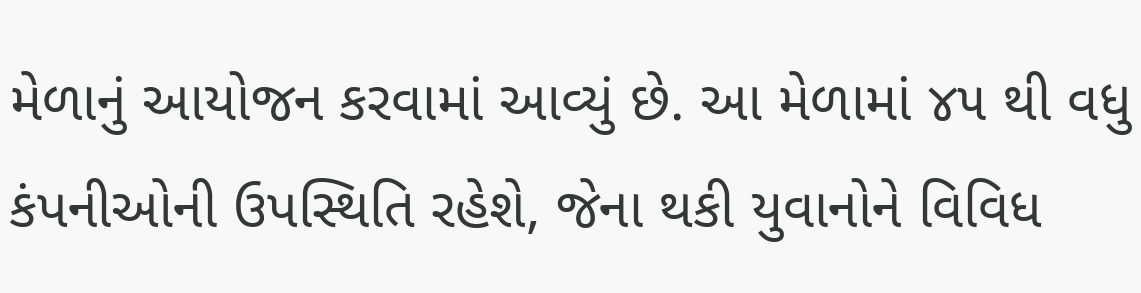મેળાનું આયોજન કરવામાં આવ્યું છે. આ મેળામાં ૪૫ થી વધુ કંપનીઓની ઉપસ્થિતિ રહેશે, જેના થકી યુવાનોને વિવિધ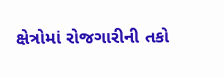ક્ષેત્રોમાં રોજગારીની તકો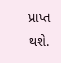પ્રાપ્ત થશે.